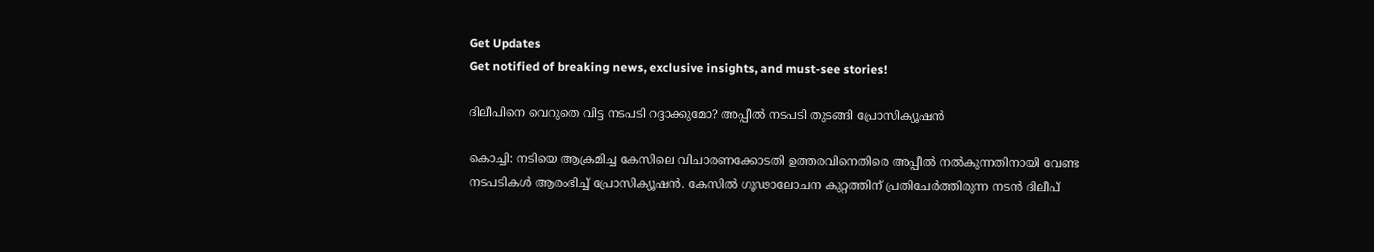Get Updates
Get notified of breaking news, exclusive insights, and must-see stories!

ദിലീപിനെ വെറുതെ വിട്ട നടപടി റദ്ദാക്കുമോ? അപ്പീല്‍ നടപടി തുടങ്ങി പ്രോസിക്യൂഷന്‍

കൊച്ചി: നടിയെ ആക്രമിച്ച കേസിലെ വിചാരണക്കോടതി ഉത്തരവിനെതിരെ അപ്പീല്‍ നല്‍കുന്നതിനായി വേണ്ട നടപടികള്‍ ആരംഭിച്ച് പ്രോസിക്യൂഷന്‍. കേസില്‍ ഗൂഢാലോചന കുറ്റത്തിന് പ്രതിചേര്‍ത്തിരുന്ന നടന്‍ ദിലീപ്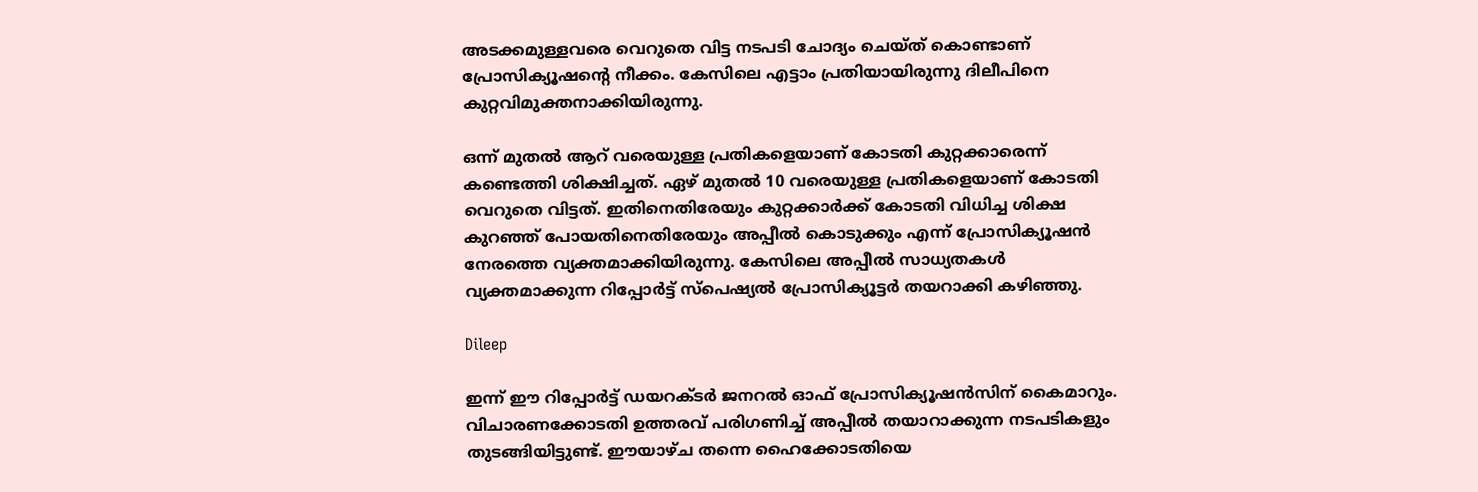അടക്കമുള്ളവരെ വെറുതെ വിട്ട നടപടി ചോദ്യം ചെയ്ത് കൊണ്ടാണ് പ്രോസിക്യൂഷന്റെ നീക്കം. കേസിലെ എട്ടാം പ്രതിയായിരുന്നു ദിലീപിനെ കുറ്റവിമുക്തനാക്കിയിരുന്നു.

ഒന്ന് മുതല്‍ ആറ് വരെയുള്ള പ്രതികളെയാണ് കോടതി കുറ്റക്കാരെന്ന് കണ്ടെത്തി ശിക്ഷിച്ചത്. ഏഴ് മുതല്‍ 10 വരെയുള്ള പ്രതികളെയാണ് കോടതി വെറുതെ വിട്ടത്. ഇതിനെതിരേയും കുറ്റക്കാര്‍ക്ക് കോടതി വിധിച്ച ശിക്ഷ കുറഞ്ഞ് പോയതിനെതിരേയും അപ്പീല്‍ കൊടുക്കും എന്ന് പ്രോസിക്യൂഷന്‍ നേരത്തെ വ്യക്തമാക്കിയിരുന്നു. കേസിലെ അപ്പീല്‍ സാധ്യതകള്‍ വ്യക്തമാക്കുന്ന റിപ്പോര്‍ട്ട് സ്‌പെഷ്യല്‍ പ്രോസിക്യൂട്ടര്‍ തയറാക്കി കഴിഞ്ഞു.

Dileep

ഇന്ന് ഈ റിപ്പോര്‍ട്ട് ഡയറക്ടര്‍ ജനറല്‍ ഓഫ് പ്രോസിക്യൂഷന്‍സിന് കൈമാറും. വിചാരണക്കോടതി ഉത്തരവ് പരിഗണിച്ച് അപ്പീല്‍ തയാറാക്കുന്ന നടപടികളും തുടങ്ങിയിട്ടുണ്ട്. ഈയാഴ്ച തന്നെ ഹൈക്കോടതിയെ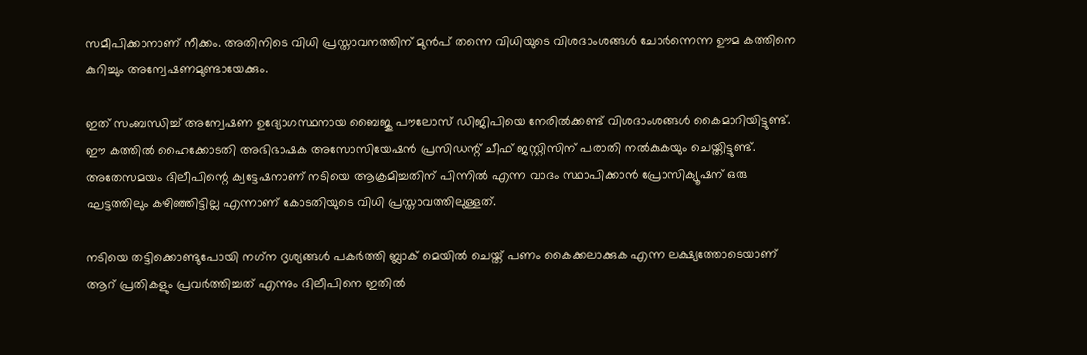സമീപിക്കാനാണ് നീക്കം. അതിനിടെ വിധി പ്രസ്താവനത്തിന് മുന്‍പ് തന്നെ വിധിയുടെ വിശദാംശങ്ങള്‍ ചോര്‍ന്നെന്ന ഊമ കത്തിനെ കുറിച്ചും അന്വേഷണമുണ്ടായേക്കും.

ഇത് സംബന്ധിച്ച് അന്വേഷണ ഉദ്യോഗസ്ഥനായ ബൈജു പൗലോസ് ഡിജിപിയെ നേരില്‍ക്കണ്ട് വിശദാംശങ്ങള്‍ കൈമാറിയിട്ടുണ്ട്. ഈ കത്തില്‍ ഹൈക്കോടതി അഭിഭാഷക അസോസിയേഷന്‍ പ്രസിഡന്റ് ചീഫ് ജസ്റ്റിസിന് പരാതി നല്‍കുകയും ചെയ്തിട്ടുണ്ട്. അതേസമയം ദിലീപിന്റെ ക്വട്ടേഷനാണ് നടിയെ ആക്രമിച്ചതിന് പിന്നില്‍ എന്ന വാദം സ്ഥാപിക്കാന്‍ പ്രോസിക്യൂഷന് ഒരു ഘട്ടത്തിലും കഴിഞ്ഞിട്ടില്ല എന്നാണ് കോടതിയുടെ വിധി പ്രസ്താവത്തിലുള്ളത്.

നടിയെ തട്ടിക്കൊണ്ടുപോയി നഗ്‌ന ദൃശ്യങ്ങള്‍ പകര്‍ത്തി ബ്ലാക് മെയില്‍ ചെയ്ത് പണം കൈക്കലാക്കുക എന്ന ലക്ഷ്യത്തോടെയാണ് ആറ് പ്രതികളും പ്രവര്‍ത്തിച്ചത് എന്നും ദിലീപിനെ ഇതില്‍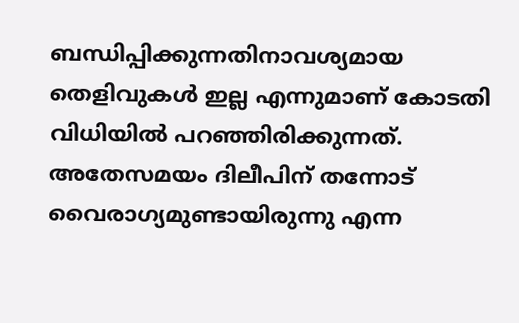ബന്ധിപ്പിക്കുന്നതിനാവശ്യമായ തെളിവുകള്‍ ഇല്ല എന്നുമാണ് കോടതി വിധിയില്‍ പറഞ്ഞിരിക്കുന്നത്. അതേസമയം ദിലീപിന് തന്നോട് വൈരാഗ്യമുണ്ടായിരുന്നു എന്ന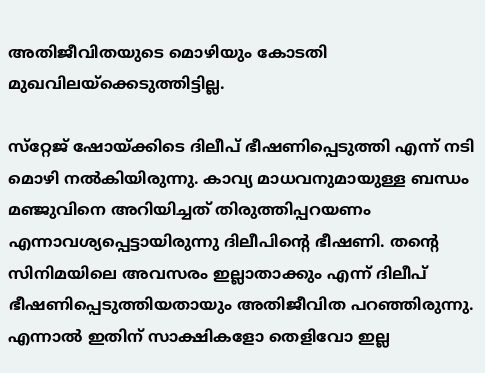അതിജീവിതയുടെ മൊഴിയും കോടതി മുഖവിലയ്‌ക്കെടുത്തിട്ടില്ല.

സ്‌റ്റേജ് ഷോയ്ക്കിടെ ദിലീപ് ഭീഷണിപ്പെടുത്തി എന്ന് നടി മൊഴി നല്‍കിയിരുന്നു. കാവ്യ മാധവനുമായുള്ള ബന്ധം മഞ്ജുവിനെ അറിയിച്ചത് തിരുത്തിപ്പറയണം എന്നാവശ്യപ്പെട്ടായിരുന്നു ദിലീപിന്റെ ഭീഷണി. തന്റെ സിനിമയിലെ അവസരം ഇല്ലാതാക്കും എന്ന് ദിലീപ് ഭീഷണിപ്പെടുത്തിയതായും അതിജീവിത പറഞ്ഞിരുന്നു. എന്നാല്‍ ഇതിന് സാക്ഷികളോ തെളിവോ ഇല്ല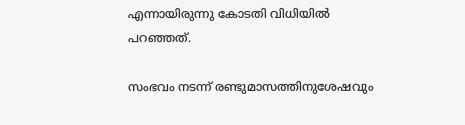എന്നായിരുന്നു കോടതി വിധിയില്‍ പറഞ്ഞത്.

സംഭവം നടന്ന് രണ്ടുമാസത്തിനുശേഷവും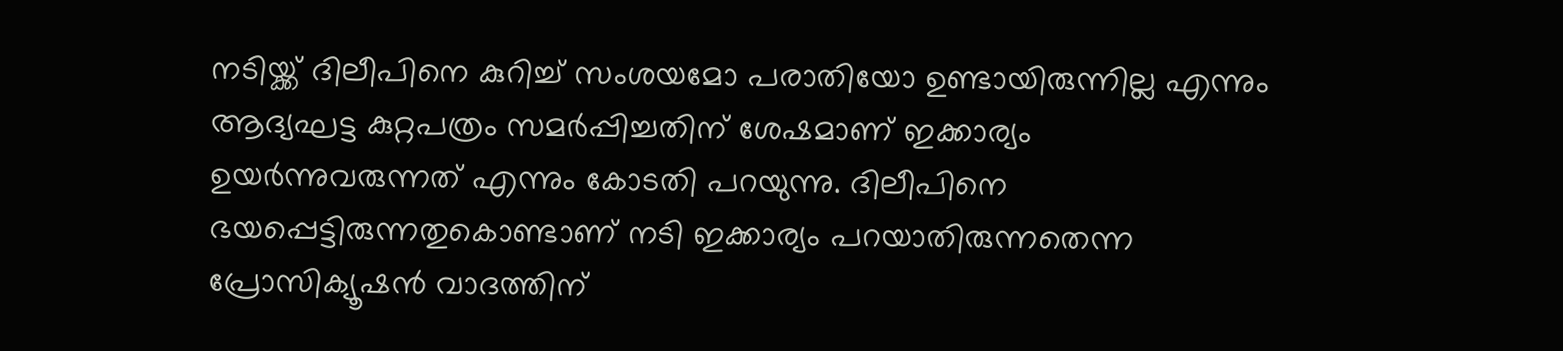നടിയ്ക്ക് ദിലീപിനെ കുറിച്ച് സംശയമോ പരാതിയോ ഉണ്ടായിരുന്നില്ല എന്നും ആദ്യഘട്ട കുറ്റപത്രം സമര്‍പ്പിച്ചതിന് ശേഷമാണ് ഇക്കാര്യം ഉയര്‍ന്നുവരുന്നത് എന്നും കോടതി പറയുന്നു. ദിലീപിനെ ഭയപ്പെട്ടിരുന്നതുകൊണ്ടാണ് നടി ഇക്കാര്യം പറയാതിരുന്നതെന്ന പ്രോസിക്യൂഷന്‍ വാദത്തിന്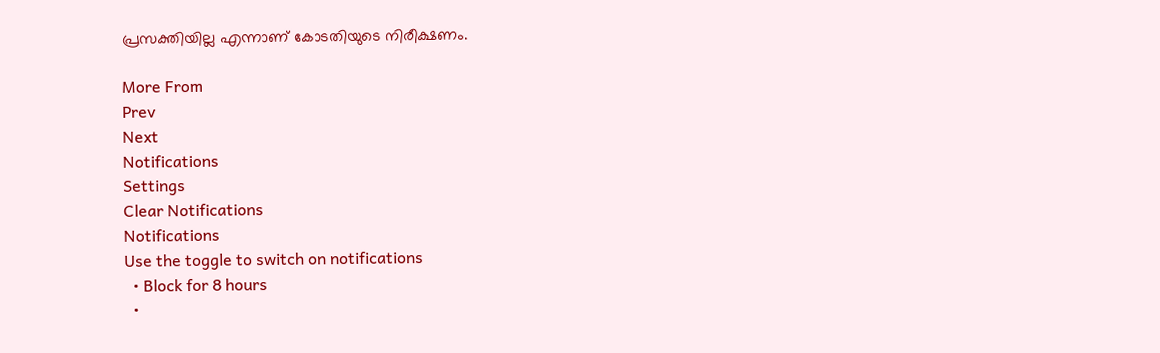പ്രസക്തിയില്ല എന്നാണ് കോടതിയുടെ നിരീക്ഷണം.

More From
Prev
Next
Notifications
Settings
Clear Notifications
Notifications
Use the toggle to switch on notifications
  • Block for 8 hours
  •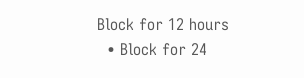Block for 12 hours
  • Block for 24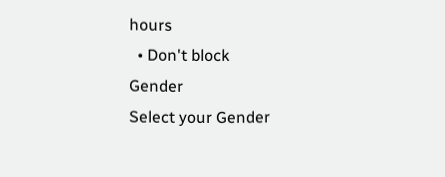hours
  • Don't block
Gender
Select your Gender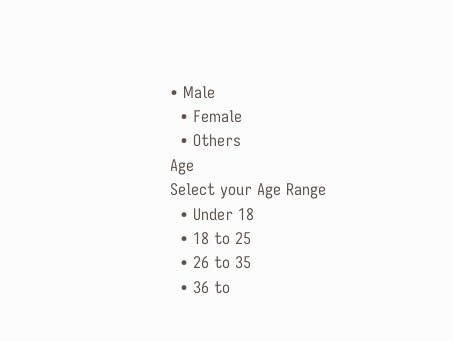• Male
  • Female
  • Others
Age
Select your Age Range
  • Under 18
  • 18 to 25
  • 26 to 35
  • 36 to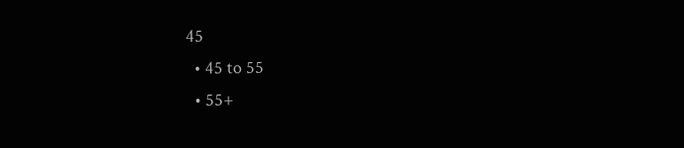45
  • 45 to 55
  • 55+